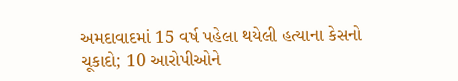અમદાવાદમાં 15 વર્ષ પહેલા થયેલી હત્યાના કેસનો ચૂકાદો; 10 આરોપીઓને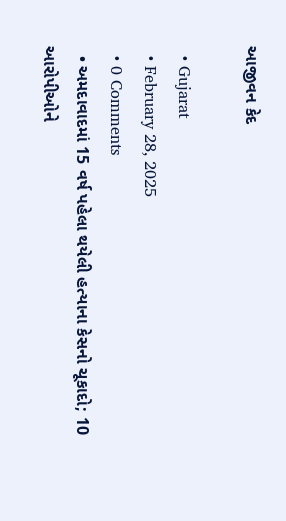આજીવન કેદ

  • Gujarat
  • February 28, 2025
  • 0 Comments
  • અમદાવાદમાં 15 વર્ષ પહેલા થયેલી હત્યાના કેસનો ચૂકાદો; 10 આરોપીઓને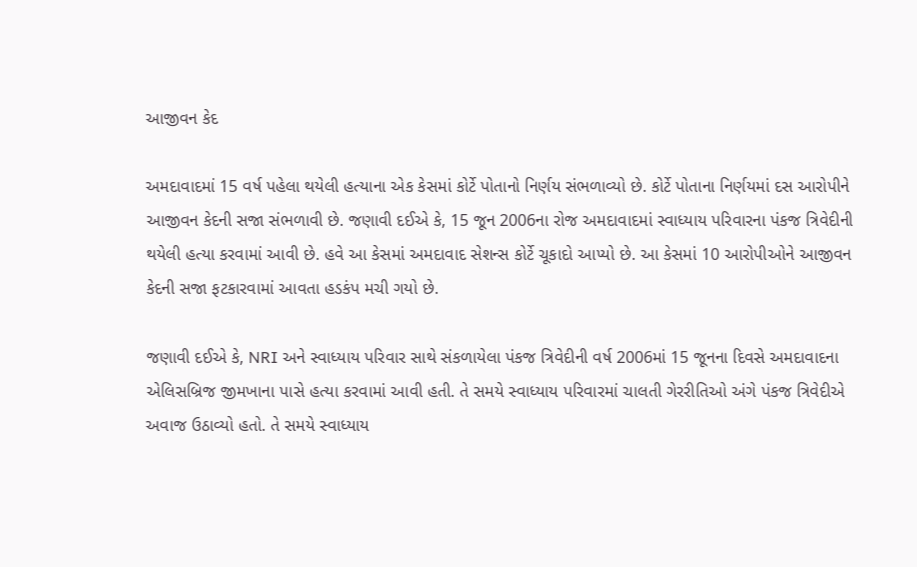આજીવન કેદ

અમદાવાદમાં 15 વર્ષ પહેલા થયેલી હત્યાના એક કેસમાં કોર્ટે પોતાનો નિર્ણય સંભળાવ્યો છે. કોર્ટે પોતાના નિર્ણયમાં દસ આરોપીને આજીવન કેદની સજા સંભળાવી છે. જણાવી દઈએ કે, 15 જૂન 2006ના રોજ અમદાવાદમાં સ્વાધ્યાય પરિવારના પંકજ ત્રિવેદીની થયેલી હત્યા કરવામાં આવી છે. હવે આ કેસમાં અમદાવાદ સેશન્સ કોર્ટે ચૂકાદો આપ્યો છે. આ કેસમાં 10 આરોપીઓને આજીવન કેદની સજા ફટકારવામાં આવતા હડકંપ મચી ગયો છે.

જણાવી દઈએ કે, NRI અને સ્વાધ્યાય પરિવાર સાથે સંકળાયેલા પંકજ ત્રિવેદીની વર્ષ 2006માં 15 જૂનના દિવસે અમદાવાદના એલિસબ્રિજ જીમખાના પાસે હત્યા કરવામાં આવી હતી. તે સમયે સ્વાધ્યાય પરિવારમાં ચાલતી ગેરરીતિઓ અંગે પંકજ ત્રિવેદીએ અવાજ ઉઠાવ્યો હતો. તે સમયે સ્વાધ્યાય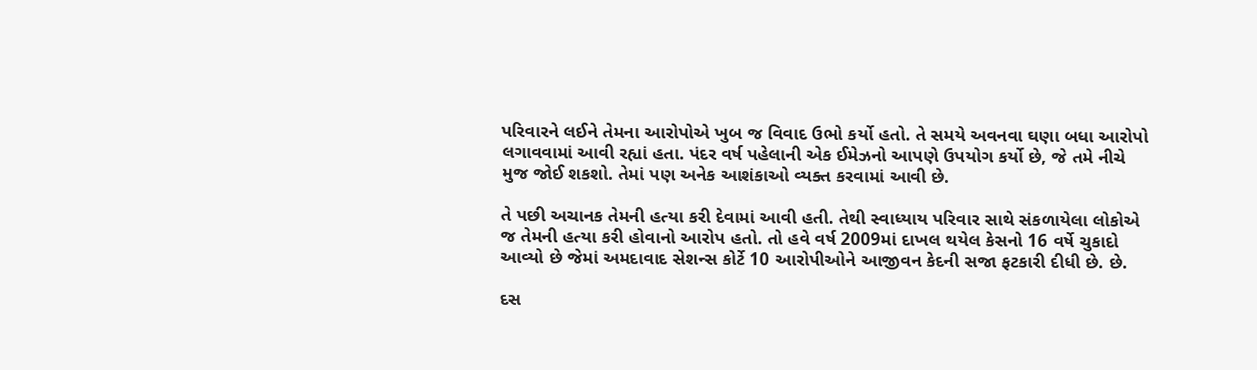પરિવારને લઈને તેમના આરોપોએ ખુબ જ વિવાદ ઉભો કર્યો હતો. તે સમયે અવનવા ઘણા બધા આરોપો લગાવવામાં આવી રહ્યાં હતા. પંદર વર્ષ પહેલાની એક ઈમેઝનો આપણે ઉપયોગ કર્યો છે, જે તમે નીચે મુજ જોઈ શકશો. તેમાં પણ અનેક આશંકાઓ વ્યક્ત કરવામાં આવી છે.

તે પછી અચાનક તેમની હત્યા કરી દેવામાં આવી હતી. તેથી સ્વાધ્યાય પરિવાર સાથે સંકળાયેલા લોકોએ જ તેમની હત્યા કરી હોવાનો આરોપ હતો. તો હવે વર્ષ 2009માં દાખલ થયેલ કેસનો 16 વર્ષે ચુકાદો આવ્યો છે જેમાં અમદાવાદ સેશન્સ કોર્ટે 10 આરોપીઓને આજીવન કેદની સજા ફટકારી દીધી છે. છે.

દસ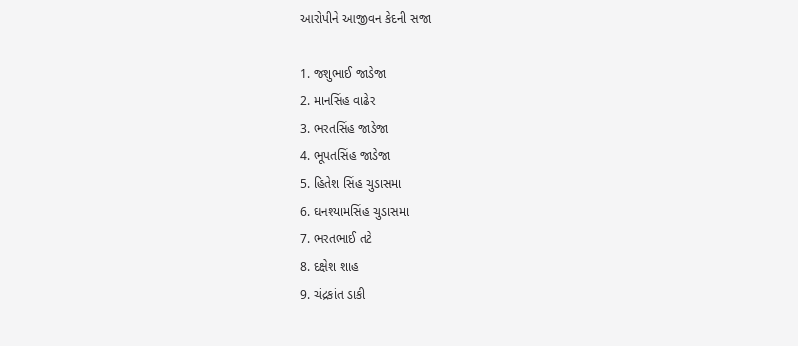આરોપીને આજીવન કેદની સજા

1. જશુભાઈ જાડેજા
2. માનસિંહ વાઢેર
3. ભરતસિંહ જાડેજા
4. ભૂપતસિંહ જાડેજા
5. હિતેશ સિંહ ચુડાસમા
6. ઘનશ્યામસિંહ ચુડાસમા
7. ભરતભાઈ તટે
8. દક્ષેશ શાહ
9. ચંદ્રકાંત ડાકી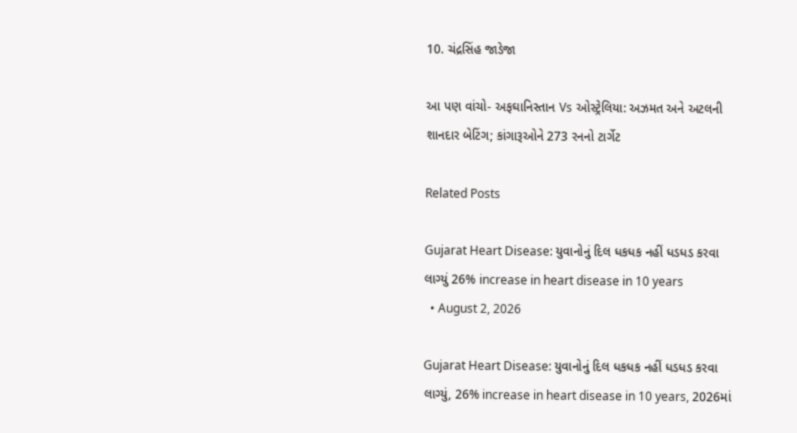10. ચંદ્રસિંહ જાડેજા

આ પણ વાંચો- અફઘાનિસ્તાન Vs ઓસ્ટ્રેલિયા: અઝમત અને અટલની શાનદાર બેટિંગ; કાંગારૂઓને 273 રનનો ટાર્ગેટ

Related Posts

Gujarat Heart Disease: યુવાનોનું દિલ ધકધક નહીં ધડધડ કરવા લાગ્યું 26% increase in heart disease in 10 years
  • August 2, 2026

Gujarat Heart Disease: યુવાનોનું દિલ ધકધક નહીં ધડધડ કરવા લાગ્યું, 26% increase in heart disease in 10 years, 2026માં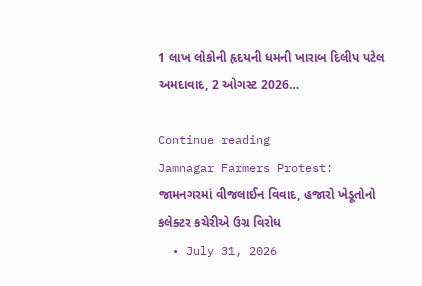1 લાખ લોકોની હૃદયની ધમની ખારાબ દિલીપ પટેલ અમદાવાદ, 2 ઓગસ્ટ 2026…

Continue reading
Jamnagar Farmers Protest: જામનગરમાં વીજલાઈન વિવાદ, હજારો ખેડૂતોનો કલેક્ટર કચેરીએ ઉગ્ર વિરોધ
  • July 31, 2026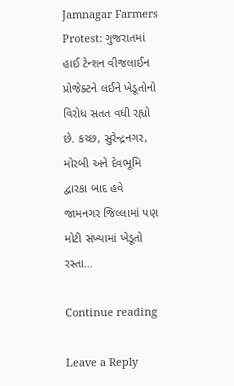Jamnagar Farmers Protest: ગુજરાતમાં હાઈ ટેન્શન વીજલાઈન પ્રોજેક્ટને લઈને ખેડૂતોનો વિરોધ સતત વધી રહ્યો છે. કચ્છ, સુરેન્દ્રનગર, મોરબી અને દેવભૂમિ દ્વારકા બાદ હવે જામનગર જિલ્લામાં પણ મોટી સંખ્યામાં ખેડૂતો રસ્તા…

Continue reading

Leave a Reply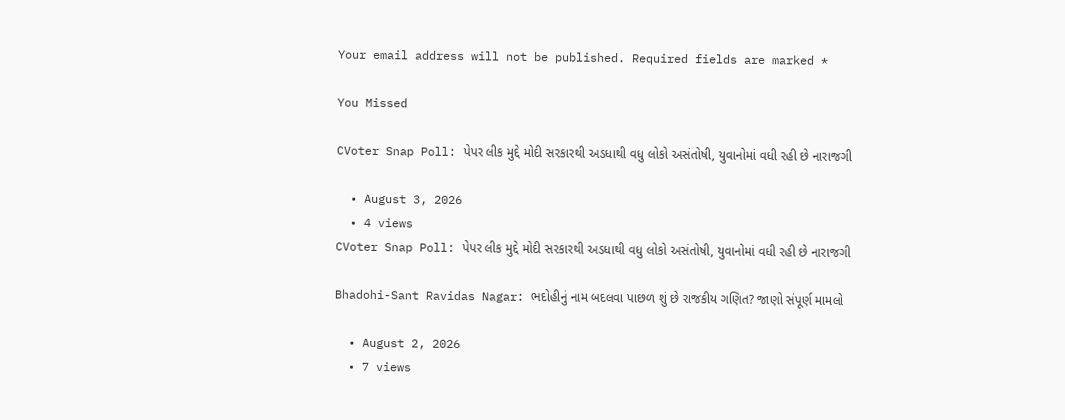Your email address will not be published. Required fields are marked *

You Missed

CVoter Snap Poll: પેપર લીક મુદ્દે મોદી સરકારથી અડધાથી વધુ લોકો અસંતોષી, યુવાનોમાં વધી રહી છે નારાજગી

  • August 3, 2026
  • 4 views
CVoter Snap Poll: પેપર લીક મુદ્દે મોદી સરકારથી અડધાથી વધુ લોકો અસંતોષી, યુવાનોમાં વધી રહી છે નારાજગી

Bhadohi-Sant Ravidas Nagar: ભદોહીનું નામ બદલવા પાછળ શું છે રાજકીય ગણિત? જાણો સંપૂર્ણ મામલો

  • August 2, 2026
  • 7 views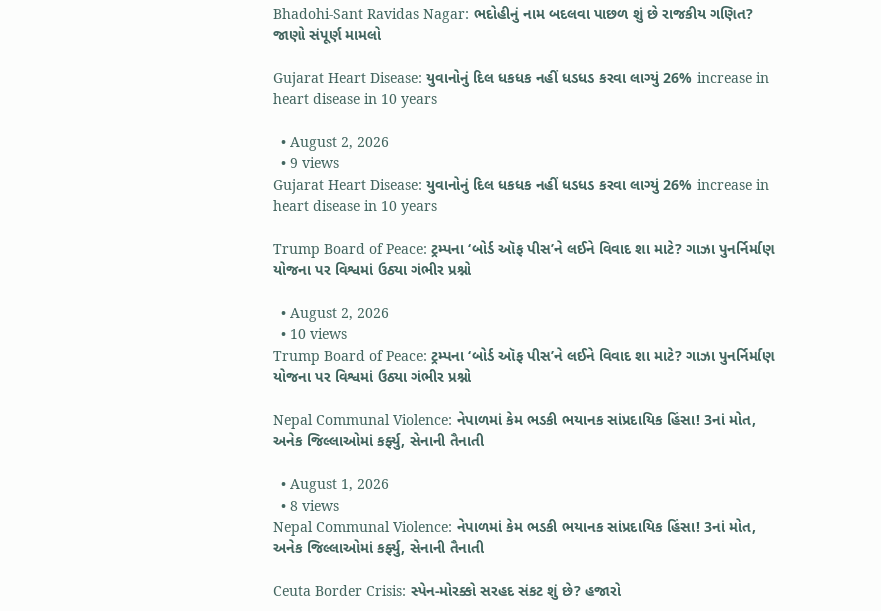Bhadohi-Sant Ravidas Nagar: ભદોહીનું નામ બદલવા પાછળ શું છે રાજકીય ગણિત? જાણો સંપૂર્ણ મામલો

Gujarat Heart Disease: યુવાનોનું દિલ ધકધક નહીં ધડધડ કરવા લાગ્યું 26% increase in heart disease in 10 years

  • August 2, 2026
  • 9 views
Gujarat Heart Disease: યુવાનોનું દિલ ધકધક નહીં ધડધડ કરવા લાગ્યું 26% increase in heart disease in 10 years

Trump Board of Peace: ટ્રમ્પના ‘બોર્ડ ઑફ પીસ’ને લઈને વિવાદ શા માટે? ગાઝા પુનર્નિર્માણ યોજના પર વિશ્વમાં ઉઠ્યા ગંભીર પ્રશ્નો

  • August 2, 2026
  • 10 views
Trump Board of Peace: ટ્રમ્પના ‘બોર્ડ ઑફ પીસ’ને લઈને વિવાદ શા માટે? ગાઝા પુનર્નિર્માણ યોજના પર વિશ્વમાં ઉઠ્યા ગંભીર પ્રશ્નો

Nepal Communal Violence: નેપાળમાં કેમ ભડકી ભયાનક સાંપ્રદાયિક હિંસા! 3નાં મોત, અનેક જિલ્લાઓમાં કર્ફ્યુ, સેનાની તૈનાતી

  • August 1, 2026
  • 8 views
Nepal Communal Violence: નેપાળમાં કેમ ભડકી ભયાનક સાંપ્રદાયિક હિંસા! 3નાં મોત, અનેક જિલ્લાઓમાં કર્ફ્યુ, સેનાની તૈનાતી

Ceuta Border Crisis: સ્પેન-મોરક્કો સરહદ સંકટ શું છે? હજારો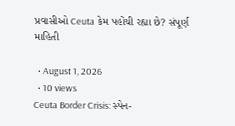પ્રવાસીઓ Ceuta કેમ પહોંચી રહ્યા છે? સંપૂર્ણ માહિતી

  • August 1, 2026
  • 10 views
Ceuta Border Crisis: સ્પેન-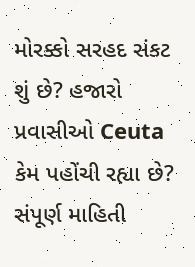મોરક્કો સરહદ સંકટ શું છે? હજારો પ્રવાસીઓ Ceuta કેમ પહોંચી રહ્યા છે? સંપૂર્ણ માહિતી